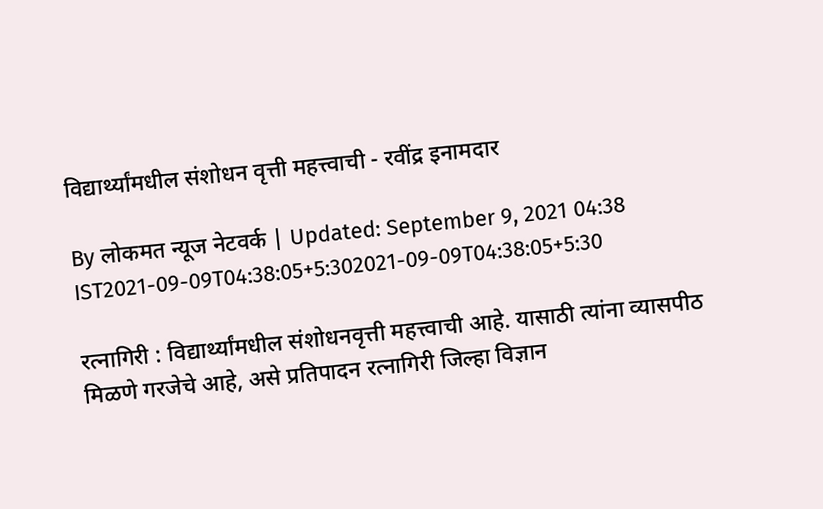विद्यार्थ्यांमधील संशोधन वृत्ती महत्त्वाची - रवींद्र इनामदार

By लोकमत न्यूज नेटवर्क | Updated: September 9, 2021 04:38 IST2021-09-09T04:38:05+5:302021-09-09T04:38:05+5:30

रत्नागिरी : विद्यार्थ्यांमधील संशोधनवृत्ती महत्त्वाची आहे. यासाठी त्यांना व्यासपीठ मिळणे गरजेचे आहे, असे प्रतिपादन रत्नागिरी जिल्हा विज्ञान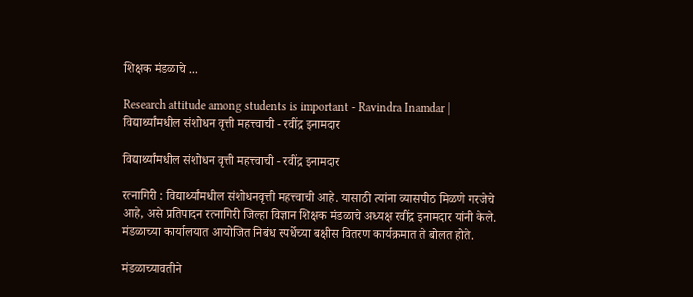शिक्षक मंडळाचे ...

Research attitude among students is important - Ravindra Inamdar | विद्यार्थ्यांमधील संशोधन वृत्ती महत्त्वाची - रवींद्र इनामदार

विद्यार्थ्यांमधील संशोधन वृत्ती महत्त्वाची - रवींद्र इनामदार

रत्नागिरी : विद्यार्थ्यांमधील संशोधनवृत्ती महत्त्वाची आहे. यासाठी त्यांना व्यासपीठ मिळणे गरजेचे आहे, असे प्रतिपादन रत्नागिरी जिल्हा विज्ञान शिक्षक मंडळाचे अध्यक्ष रवींद्र इनामदार यांनी केले. मंडळाच्या कार्यालयात आयोजित निबंध स्पर्धेच्या बक्षीस वितरण कार्यक्रमात ते बोलत होते.

मंडळाच्यावतीने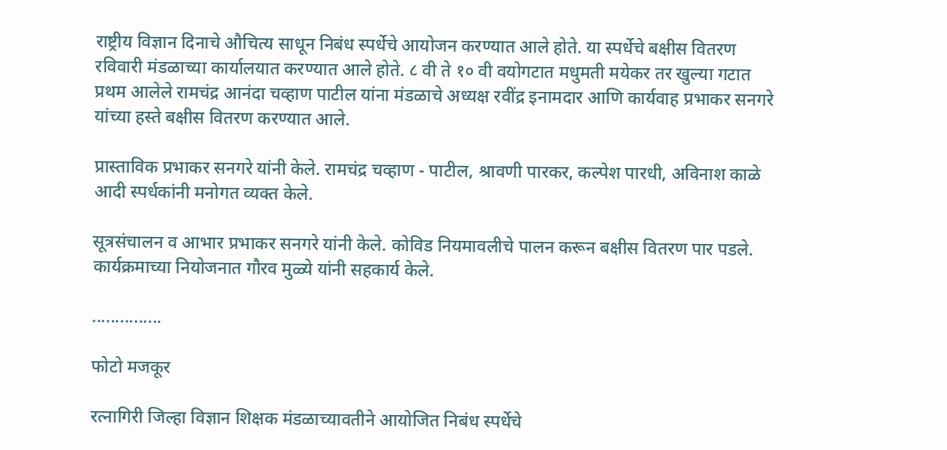राष्ट्रीय विज्ञान दिनाचे औचित्य साधून निबंध स्पर्धेचे आयोजन करण्यात आले होते. या स्पर्धेचे बक्षीस वितरण रविवारी मंडळाच्या कार्यालयात करण्यात आले होते. ८ वी ते १० वी वयोगटात मधुमती मयेकर तर खुल्या गटात प्रथम आलेले रामचंद्र आनंदा चव्हाण पाटील यांना मंडळाचे अध्यक्ष रवींद्र इनामदार आणि कार्यवाह प्रभाकर सनगरे यांच्या हस्ते बक्षीस वितरण करण्यात आले.

प्रास्ताविक प्रभाकर सनगरे यांनी केले. रामचंद्र चव्हाण - पाटील, श्रावणी पारकर, कल्पेश पारधी, अविनाश काळे आदी स्पर्धकांनी मनोगत व्यक्त केले.

सूत्रसंचालन व आभार प्रभाकर सनगरे यांनी केले. कोविड नियमावलीचे पालन करून बक्षीस वितरण पार पडले. कार्यक्रमाच्या नियोजनात गौरव मुळ्ये यांनी सहकार्य केले.

...............

फोटो मजकूर

रत्नागिरी जिल्हा विज्ञान शिक्षक मंडळाच्यावतीने आयोजित निबंध स्पर्धेचे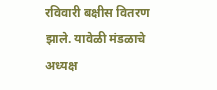रविवारी बक्षीस वितरण झाले. यावेळी मंडळाचे अध्यक्ष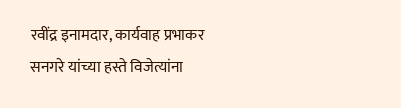रवींद्र इनामदार, कार्यवाह प्रभाकर सनगरे यांच्या हस्ते विजेत्यांना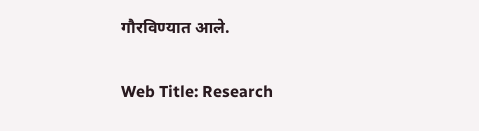गौरविण्यात आले.

Web Title: Research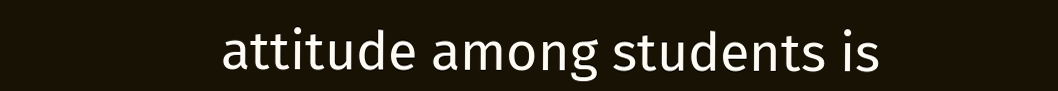attitude among students is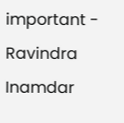important - Ravindra Inamdar